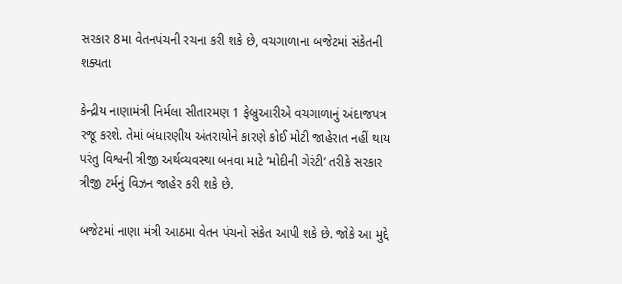સરકાર 8મા વેતનપંચની રચના કરી શકે છે, વચગાળાના બજેટમાં સંકેતની શક્યતા

કેન્દ્રીય નાણામંત્રી નિર્મલા સીતારમણ 1 ફેબ્રુઆરીએ વચગાળાનું અંદાજપત્ર રજૂ કરશે. તેમાં બંધારણીય અંતરાયોને કારણે કોઈ મોટી જાહેરાત નહીં થાય પરંતુ વિશ્વની ત્રીજી અર્થવ્યવસ્થા બનવા માટે ‘મોદીની ગેરંટી’ તરીકે સરકાર ત્રીજી ટર્મનું વિઝન જાહેર કરી શકે છે.

બજેટમાં નાણા મંત્રી આઠમા વેતન પંચનો સંકેત આપી શકે છે. જોકે આ મુદ્દે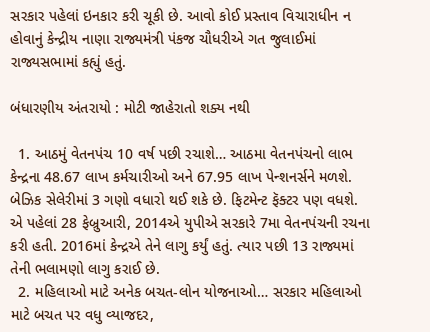સરકાર પહેલાં ઇનકાર કરી ચૂકી છે. આવો કોઈ પ્રસ્તાવ વિચારાધીન ન હોવાનું કેન્દ્રીય નાણા રાજ્યમંત્રી પંકજ ચૌધરીએ ગત જુલાઈમાં રાજ્યસભામાં કહ્યું હતું.

બંધારણીય અંતરાયો : મોટી જાહેરાતો શક્ય નથી

  1. આઠમું વેતનપંચ 10 વર્ષ પછી રચાશે… આઠમા વેતનપંચનો લાભ કેન્દ્રના 48.67 લાખ કર્મચારીઓ અને 67.95 લાખ પેન્શનર્સને મળશે. બેઝિક સેલેરીમાં 3 ગણો વધારો થઈ શકે છે. ફિટમેન્ટ ફૅક્ટર પણ વધશે. એ પહેલાં 28 ફેબ્રુઆરી, 2014એ યુપીએ સરકારે 7મા વેતનપંચની રચના કરી હતી. 2016માં કેન્દ્રએ તેને લાગુ કર્યું હતું. ત્યાર પછી 13 રાજ્યમાં તેની ભલામણો લાગુ કરાઈ છે.
  2. મહિલાઓ માટે અનેક બચત-લોન યોજનાઓ… સરકાર મહિલાઓ માટે બચત પર વધુ વ્યાજદર,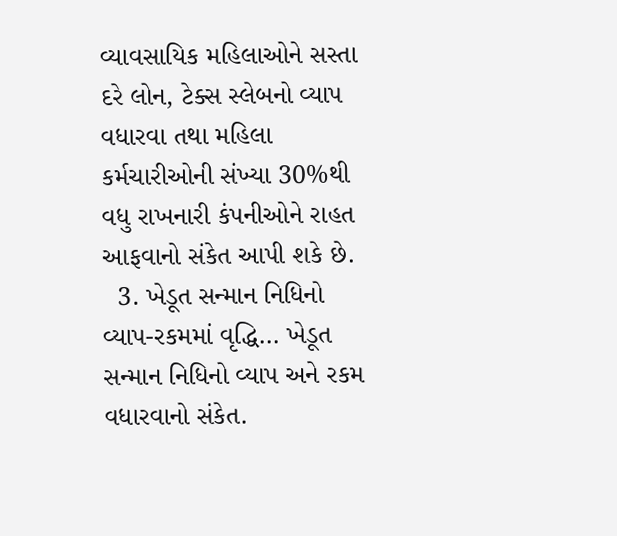વ્યાવસાયિક મહિલાઓને સસ્તા દરે લોન, ટેક્સ સ્લેબનો વ્યાપ વધારવા તથા મહિલા કર્મચારીઓની સંખ્યા 30%થી વધુ રાખનારી કંપનીઓને રાહત આફવાનો સંકેત આપી શકે છે.
  3. ખેડૂત સન્માન નિધિનો વ્યાપ-રકમમાં વૃદ્ધિ… ખેડૂત સન્માન નિધિનો વ્યાપ અને રકમ વધારવાનો સંકેત.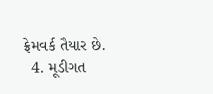ફ્રેમવર્ક તૈયાર છે.
  4. મૂડીગત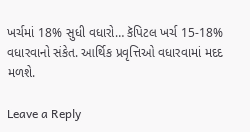ખર્ચમાં 18% સુધી વધારો… કૅપિટલ ખર્ચ 15-18% વધારવાનો સંકેત. આર્થિક પ્રવૃત્તિઓ વધારવામાં મદદ મળશે.

Leave a Reply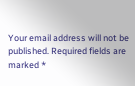Your email address will not be published. Required fields are marked *